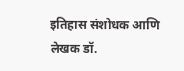इतिहास संशोधक आणि लेखक डॉ.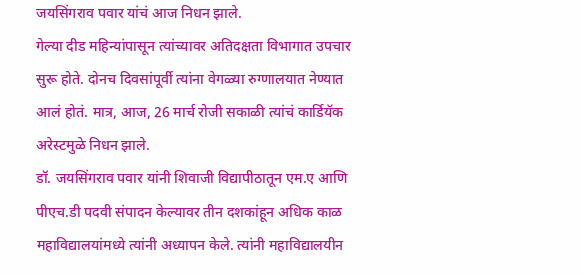जयसिंगराव पवार यांचं आज निधन झाले.
गेल्या दीड महिन्यांपासून त्यांच्यावर अतिदक्षता विभागात उपचार सुरू होते. दोनच दिवसांपूर्वी त्यांना वेगळ्या रुग्णालयात नेण्यात आलं होतं. मात्र, आज, 26 मार्च रोजी सकाळी त्यांचं कार्डियॅक अरेस्टमुळे निधन झाले.
डॉ. जयसिंगराव पवार यांनी शिवाजी विद्यापीठातून एम.ए आणि पीएच.डी पदवी संपादन केल्यावर तीन दशकांहून अधिक काळ महाविद्यालयांमध्ये त्यांनी अध्यापन केले. त्यांनी महाविद्यालयीन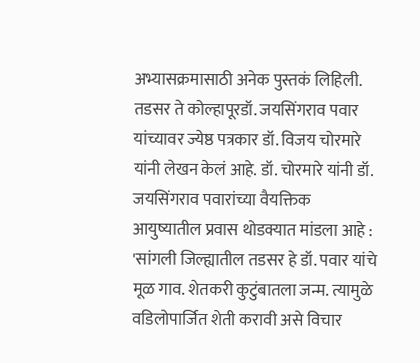अभ्यासक्रमासाठी अनेक पुस्तकं लिहिली.
तडसर ते कोल्हापूरडॉ. जयसिंगराव पवार यांच्यावर ज्येष्ठ पत्रकार डॉ. विजय चोरमारे यांनी लेखन केलं आहे. डॉ. चोरमारे यांनी डॉ. जयसिंगराव पवारांच्या वैयक्तिक आयुष्यातील प्रवास थोडक्यात मांडला आहे :
'सांगली जिल्ह्यातील तडसर हे डॉ. पवार यांचे मूळ गाव. शेतकरी कुटुंबातला जन्म. त्यामुळे वडिलोपार्जित शेती करावी असे विचार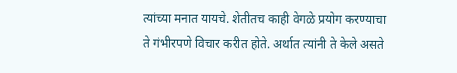त्यांच्या मनात यायचे. शेतीतच काही वेगळे प्रयोग करण्याचा ते गंभीरपणे विचार करीत होते. अर्थात त्यांनी ते केले असते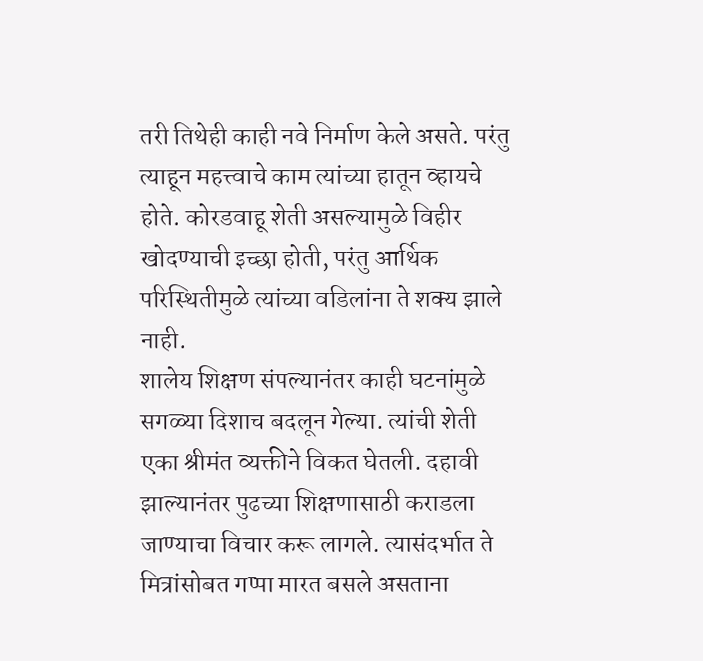तरी तिथेही काही नवे निर्माण केले असते. परंतु त्याहून महत्त्वाचे काम त्यांच्या हातून व्हायचे होते. कोरडवाहू शेती असल्यामुळे विहीर खोदण्याची इच्छा होती, परंतु आर्थिक परिस्थितीमुळे त्यांच्या वडिलांना ते शक्य झाले नाही.
शालेय शिक्षण संपल्यानंतर काही घटनांमुळे सगळ्या दिशाच बदलून गेल्या. त्यांची शेती एका श्रीमंत व्यक्तीने विकत घेतली. दहावी झाल्यानंतर पुढच्या शिक्षणासाठी कराडला जाण्याचा विचार करू लागले. त्यासंदर्भात ते मित्रांसोबत गप्पा मारत बसले असताना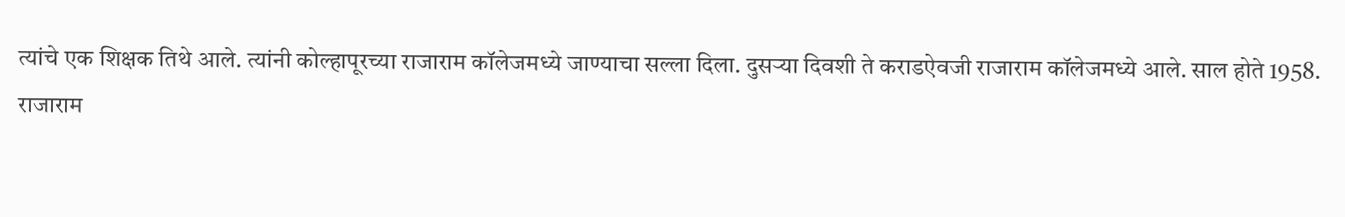त्यांचे एक शिक्षक तिथे आले. त्यांनी कोल्हापूरच्या राजाराम कॉलेजमध्ये जाण्याचा सल्ला दिला. दुसऱ्या दिवशी ते कराडऐवजी राजाराम कॉलेजमध्ये आले. साल होते 1958.
राजाराम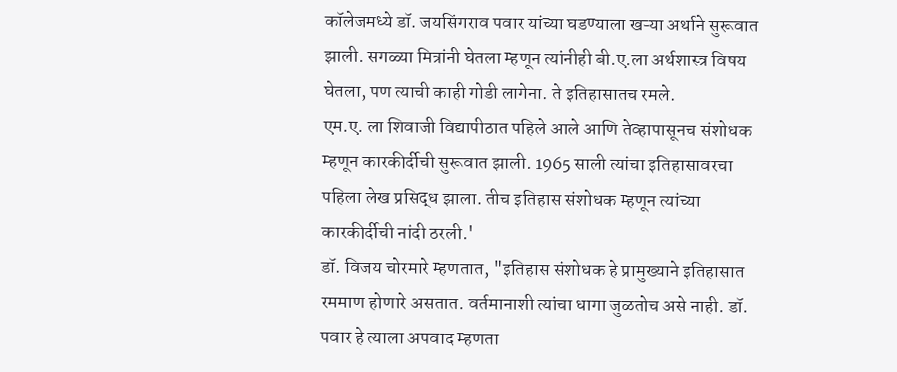कॉलेजमध्ये डॉ. जयसिंगराव पवार यांच्या घडण्याला खऱ्या अर्थाने सुरूवात झाली. सगळ्या मित्रांनी घेतला म्हणून त्यांनीही बी.ए.ला अर्थशास्त्र विषय घेतला, पण त्याची काही गोडी लागेना. ते इतिहासातच रमले.
एम.ए. ला शिवाजी विद्यापीठात पहिले आले आणि तेव्हापासूनच संशोधक म्हणून कारकीर्दीची सुरूवात झाली. 1965 साली त्यांचा इतिहासावरचा पहिला लेख प्रसिद्ध झाला. तीच इतिहास संशोधक म्हणून त्यांच्या कारकीर्दीची नांदी ठरली.'
डॉ. विजय चोरमारे म्हणतात, "इतिहास संशोधक हे प्रामुख्याने इतिहासात रममाण होणारे असतात. वर्तमानाशी त्यांचा धागा जुळतोच असे नाही. डॉ. पवार हे त्याला अपवाद म्हणता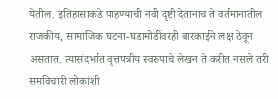येतील. इतिहासाकडे पाहण्याची नवी दृष्टी देतानाच ते वर्तमानातील राजकीय, सामाजिक घटना-घडामोडींवरही बारकाईने लक्ष ठेवून असतात. त्यासंदर्भात वृत्तपत्रीय स्वरुपाचे लेखन ते करीत नसले तरी समविचारी लोकांशी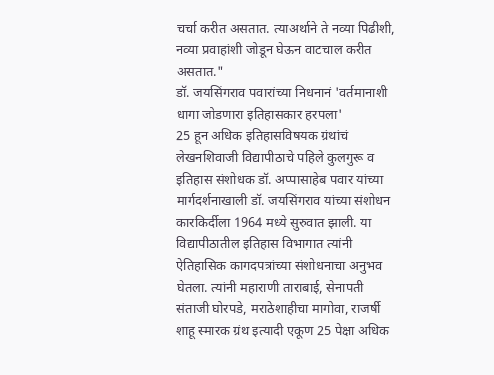चर्चा करीत असतात. त्याअर्थाने ते नव्या पिढीशी, नव्या प्रवाहांशी जोडून घेऊन वाटचाल करीत असतात."
डॉ. जयसिंगराव पवारांच्या निधनानं 'वर्तमानाशी धागा जोडणारा इतिहासकार हरपला'
25 हून अधिक इतिहासविषयक ग्रंथांचं लेखनशिवाजी विद्यापीठाचे पहिले कुलगुरू व इतिहास संशोधक डॉ. अप्पासाहेब पवार यांच्या मार्गदर्शनाखाली डॉ. जयसिंगराव यांच्या संशोधन कारकिर्दीला 1964 मध्ये सुरुवात झाली. या विद्यापीठातील इतिहास विभागात त्यांनी ऐतिहासिक कागदपत्रांच्या संशोधनाचा अनुभव घेतला. त्यांनी महाराणी ताराबाई, सेनापती संताजी घोरपडे, मराठेशाहीचा मागोवा, राजर्षी शाहू स्मारक ग्रंथ इत्यादी एकूण 25 पेक्षा अधिक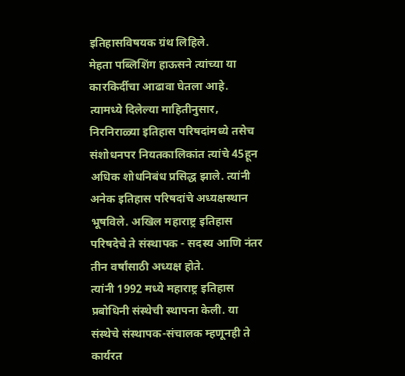इतिहासविषयक ग्रंथ लिहिले.
मेहता पब्लिशिंग हाऊसने त्यांच्या या कारकिर्दीचा आढावा घेतला आहे. त्यामध्ये दिलेल्या माहितीनुसार, निरनिराळ्या इतिहास परिषदांमध्ये तसेच संशोधनपर नियतकालिकांत त्यांचे 45हून अधिक शोधनिबंध प्रसिद्ध झाले. त्यांनी अनेक इतिहास परिषदांचे अध्यक्षस्थान भूषविले. अखिल महाराष्ट्र इतिहास परिषदेचे ते संस्थापक - सदस्य आणि नंतर तीन वर्षांसाठी अध्यक्ष होते.
त्यांनी 1992 मध्ये महाराष्ट्र इतिहास प्रबोधिनी संस्थेची स्थापना केली. या संस्थेचे संस्थापक-संचालक म्हणूनही ते कार्यरत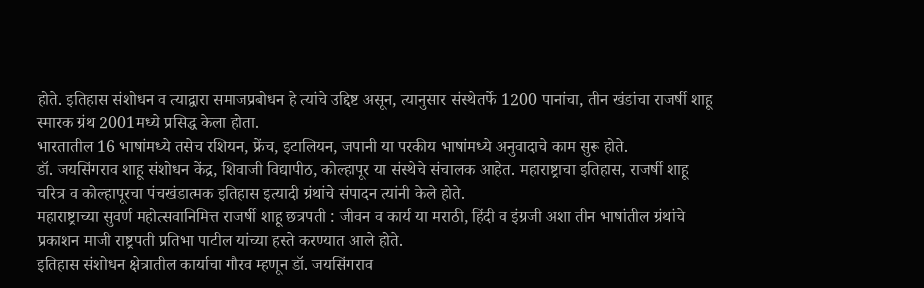होते. इतिहास संशोधन व त्याद्वारा समाजप्रबोधन हे त्यांचे उद्दिष्ट असून, त्यानुसार संस्थेतर्फे 1200 पानांचा, तीन खंडांचा राजर्षी शाहू स्मारक ग्रंथ 2001मध्ये प्रसिद्ध केला होता.
भारतातील 16 भाषांमध्ये तसेच रशियन, फ्रेंच, इटालियन, जपानी या परकीय भाषांमध्ये अनुवादाचे काम सुरू होते.
डॉ. जयसिंगराव शाहू संशोधन केंद्र, शिवाजी विद्यापीठ, कोल्हापूर या संस्थेचे संचालक आहेत. महाराष्ट्राचा इतिहास, राजर्षी शाहू चरित्र व कोल्हापूरचा पंचखंडात्मक इतिहास इत्यादी ग्रंथांचे संपादन त्यांनी केले होते.
महाराष्ट्राच्या सुवर्ण महोत्सवानिमित्त राजर्षी शाहू छत्रपती : जीवन व कार्य या मराठी, हिंदी व इंग्रजी अशा तीन भाषांतील ग्रंथांचे प्रकाशन माजी राष्ट्रपती प्रतिभा पाटील यांच्या हस्ते करण्यात आले होते.
इतिहास संशोधन क्षेत्रातील कार्याचा गौरव म्हणून डॉ. जयसिंगराव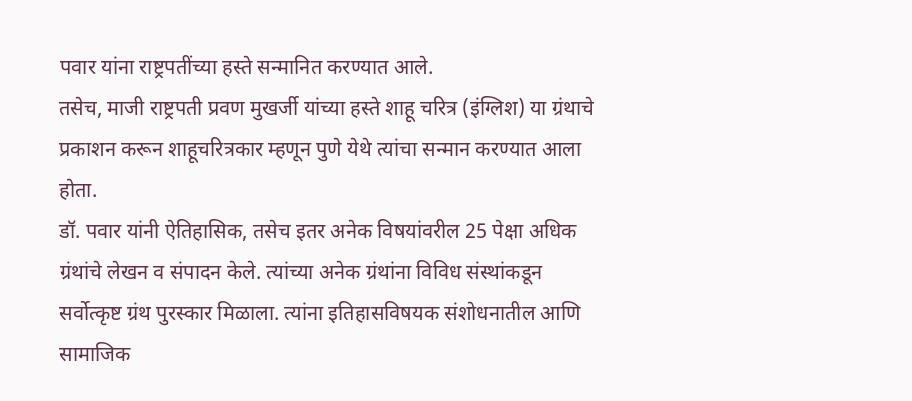पवार यांना राष्ट्रपतींच्या हस्ते सन्मानित करण्यात आले.
तसेच, माजी राष्ट्रपती प्रवण मुखर्जी यांच्या हस्ते शाहू चरित्र (इंग्लिश) या ग्रंथाचे प्रकाशन करून शाहूचरित्रकार म्हणून पुणे येथे त्यांचा सन्मान करण्यात आला होता.
डॉ. पवार यांनी ऐतिहासिक, तसेच इतर अनेक विषयांवरील 25 पेक्षा अधिक ग्रंथांचे लेखन व संपादन केले. त्यांच्या अनेक ग्रंथांना विविध संस्थांकडून सर्वोत्कृष्ट ग्रंथ पुरस्कार मिळाला. त्यांना इतिहासविषयक संशोधनातील आणि सामाजिक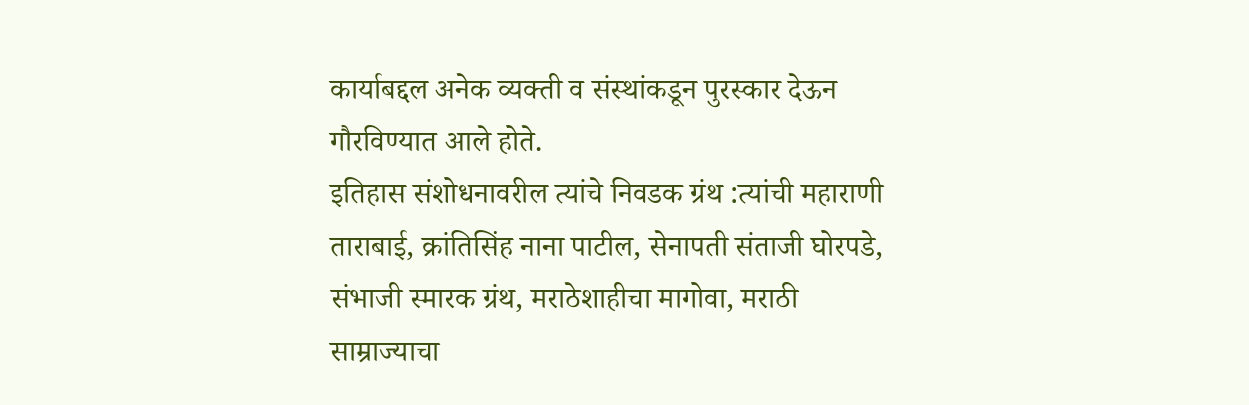कार्याबद्दल अनेक व्यक्ती व संस्थांकडून पुरस्कार देऊन गौरविण्यात आले होते.
इतिहास संशोधनावरील त्यांचे निवडक ग्रंथ :त्यांची महाराणी ताराबाई, क्रांतिसिंह नाना पाटील, सेनापती संताजी घोरपडे, संभाजी स्मारक ग्रंथ, मराठेशाहीचा मागोवा, मराठी साम्राज्याचा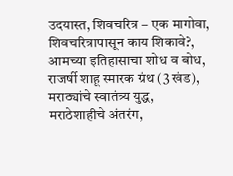उदयास्त, शिवचरित्र – एक मागोवा, शिवचरित्रापासून काय शिकावे?, आमच्या इतिहासाचा शोध व बोध, राजर्षी शाहू स्मारक ग्रंथ (3 खंड), मराठ्यांचे स्वातंत्र्य युद्ध, मराठेशाहीचे अंतरंग,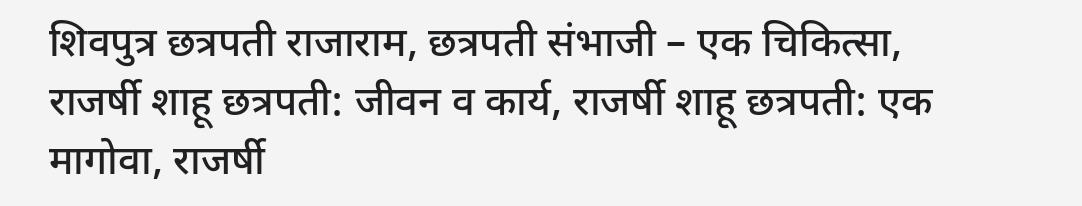शिवपुत्र छत्रपती राजाराम, छत्रपती संभाजी – एक चिकित्सा, राजर्षी शाहू छत्रपती: जीवन व कार्य, राजर्षी शाहू छत्रपती: एक मागोवा, राजर्षी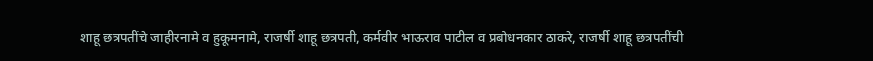शाहू छत्रपतींचे जाहीरनामे व हुकूमनामे, राजर्षी शाहू छत्रपती, कर्मवीर भाऊराव पाटील व प्रबोधनकार ठाकरे, राजर्षी शाहू छत्रपतींची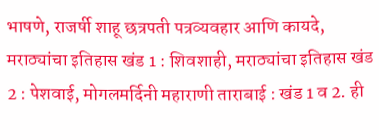भाषणे, राजर्षी शाहू छत्रपती पत्रव्यवहार आणि कायदे, मराठ्यांचा इतिहास खंड 1 : शिवशाही, मराठ्यांचा इतिहास खंड 2 : पेशवाई, मोगलमर्दिनी महाराणी ताराबाई : खंड 1 व 2. ही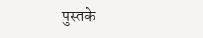पुस्तके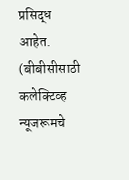प्रसिद्ध आहेत.
(बीबीसीसाठी कलेक्टिव्ह न्यूजरूमचे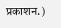प्रकाशन.)